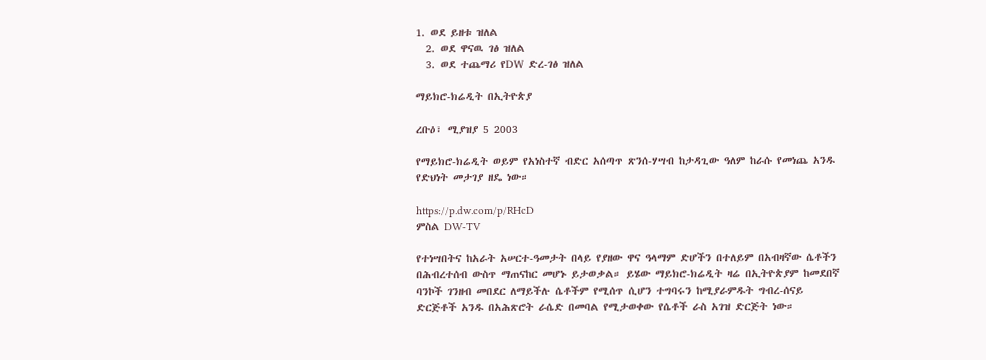1. ወደ ይዘቱ ዝለል
  2. ወደ ዋናዉ ገፅ ዝለል
  3. ወደ ተጨማሪ የDW ድረ-ገፅ ዝለል

ማይክሮ-ክሬዲት በኢትዮጵያ

ረቡዕ፣ ሚያዝያ 5 2003

የማይክሮ-ክሬዲት ወይም የአነስተኛ ብድር አሰጣጥ ጽንሰ-ሃሣብ ከታዳጊው ዓለም ከራሱ የመነጨ አንዱ የድህነት መታገያ ዘዴ ነው።

https://p.dw.com/p/RHcD
ምስል DW-TV

የተነሣበትና ከአራት አሠርተ-ዓመታት በላይ የያዘው ዋና ዓላማም ድሆችን በተለይም በአብዛኛው ሴቶችን በሕብረተሰብ ውስጥ ማጠናከር መሆኑ ይታወቃል። ይሄው ማይክሮ-ክሬዲት ዛሬ በኢትዮጵያም ከመደበኛ ባንኮች ገንዘብ መበደር ለማይችሉ ሴቶችም የሚሰጥ ሲሆን ተግባሩን ከሚያራምዱት ግብረ-ሰናይ ድርጅቶች አንዱ በአሕጽሮት ራሴድ በመባል የሚታወቀው የሴቶች ራስ አገዝ ድርጅት ነው።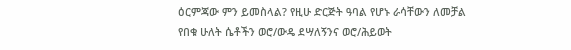ዕርምጃው ምን ይመስላል? የዚሁ ድርጅት ዓባል የሆኑ ራሳቸውን ለመቻል የበቁ ሁለት ሴቶችን ወሮ/ውዴ ደሣለኝንና ወሮ/ሕይወት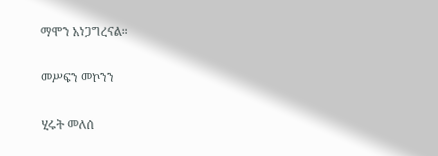ማሞን አነጋግረናል።

መሥፍን መኮንን

ሂሩት መለሰ